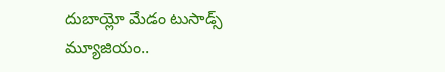దుబాయ్లో మేడం టుసాడ్స్ మ్యూజియం..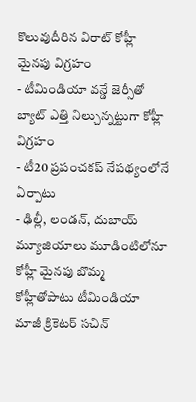కొలువుదీరిన విరాట్ కోహ్లీ మైనపు విగ్రహం
- టీమిండియా వన్డే జెర్సీతో బ్యాట్ ఎత్తి నిల్చున్నట్టుగా కోహ్లీ విగ్రహం
- టీ20 ప్రపంచకప్ నేపథ్యంలోనే ఏర్పాటు
- ఢిల్లీ, లండన్, దుబాయ్ మ్యూజియాలు మూడింటిలోనూ కోహ్లీ మైనపు బొమ్మ
కోహ్లీతోపాటు టీమిండియా మాజీ క్రికెటర్ సచిన్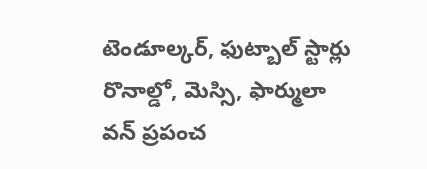టెండూల్కర్, ఫుట్బాల్ స్టార్లు రొనాల్డో, మెస్సి, ఫార్ములా వన్ ప్రపంచ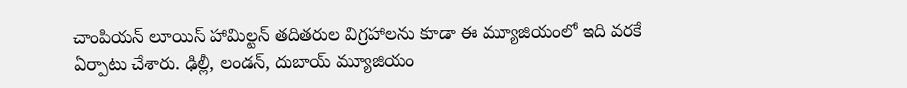చాంపియన్ లూయిస్ హామిల్టన్ తదితరుల విగ్రహాలను కూడా ఈ మ్యూజియంలో ఇది వరకే ఏర్పాటు చేశారు. ఢిల్లీ, లండన్, దుబాయ్ మ్యూజియం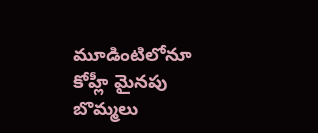మూడింటిలోనూ కోహ్లీ మైనపు బొమ్మలు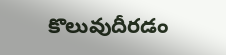కొలువుదీరడం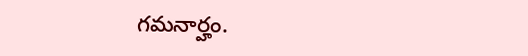గమనార్హం.